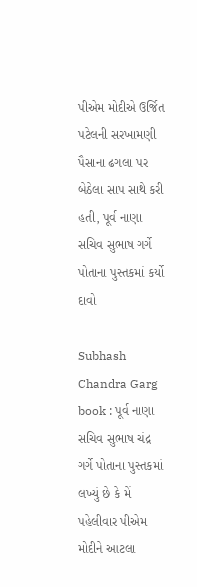પીએમ મોદીએ ઉર્જિત પટેલની સરખામણી પૈસાના ઢગલા પર બેઠેલા સાપ સાથે કરી હતી, પૂર્વ નાણા સચિવ સુભાષ ગર્ગે પોતાના પુસ્તકમાં કર્યો દાવો

Subhash Chandra Garg book : પૂર્વ નાણા સચિવ સુભાષ ચંદ્ર ગર્ગે પોતાના પુસ્તકમાં લખ્યું છે કે મેં પહેલીવાર પીએમ મોદીને આટલા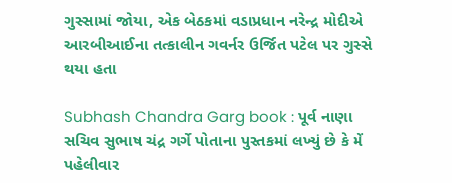ગુસ્સામાં જોયા, એક બેઠકમાં વડાપ્રધાન નરેન્દ્ર મોદીએ આરબીઆઈના તત્કાલીન ગવર્નર ઉર્જિત પટેલ પર ગુસ્સે થયા હતા

Subhash Chandra Garg book : પૂર્વ નાણા સચિવ સુભાષ ચંદ્ર ગર્ગે પોતાના પુસ્તકમાં લખ્યું છે કે મેં પહેલીવાર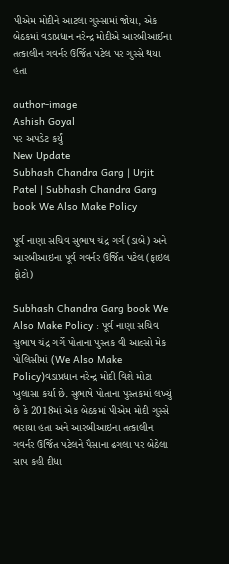પીએમ મોદીને આટલા ગુસ્સામાં જોયા, એક બેઠકમાં વડાપ્રધાન નરેન્દ્ર મોદીએ આરબીઆઈના તત્કાલીન ગવર્નર ઉર્જિત પટેલ પર ગુસ્સે થયા હતા

author-image
Ashish Goyal
પર અપડેટ કર્યું
New Update
Subhash Chandra Garg | Urjit Patel | Subhash Chandra Garg book We Also Make Policy

પૂર્વ નાણા સચિવ સુભાષ ચંદ્ર ગર્ગ (ડાબે) અને આરબીઆઇના પૂર્વ ગવર્નર ઉર્જિત પટેલ (ફાઇલ ફોટો)

Subhash Chandra Garg book We Also Make Policy : પૂર્વ નાણા સચિવ સુભાષ ચંદ્ર ગર્ગે પોતાના પુસ્તક વી આલ્સો મેક પોલિસીમાં (We Also Make Policy)વડાપ્રધાન નરેન્દ્ર મોદી વિશે મોટા ખુલાસા કર્યા છે. સુભાષે પોતાના પુસ્તકમાં લખ્યું છે કે 2018માં એક બેઠકમાં પીએમ મોદી ગુસ્સે ભરાયા હતા અને આરબીઆઇના તત્કાલીન ગવર્નર ઉર્જિત પટેલને પૈસાના ઢગલા પર બેઠેલા સાપ કહી દીધા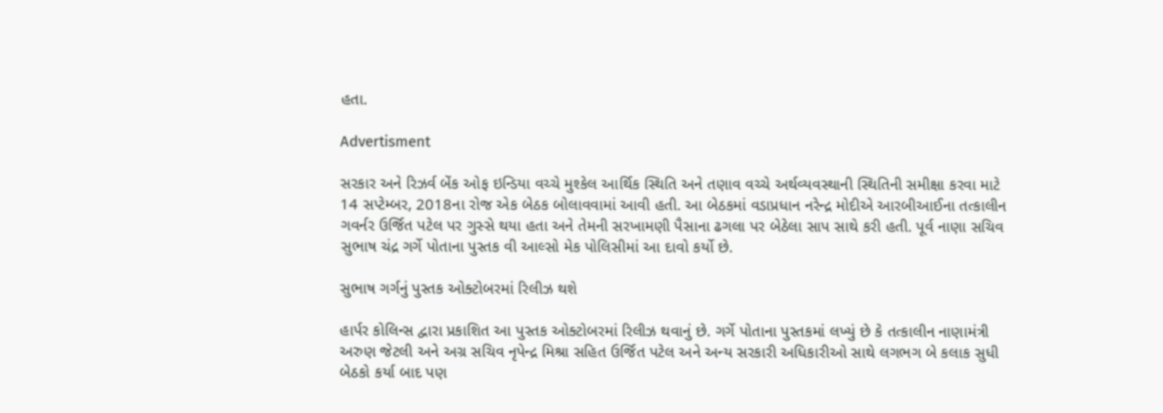હતા.

Advertisment

સરકાર અને રિઝર્વ બેંક ઓફ ઇન્ડિયા વચ્ચે મુશ્કેલ આર્થિક સ્થિતિ અને તણાવ વચ્ચે અર્થવ્યવસ્થાની સ્થિતિની સમીક્ષા કરવા માટે 14 સપ્ટેમ્બર, 2018ના રોજ એક બેઠક બોલાવવામાં આવી હતી. આ બેઠકમાં વડાપ્રધાન નરેન્દ્ર મોદીએ આરબીઆઈના તત્કાલીન ગવર્નર ઉર્જિત પટેલ પર ગુસ્સે થયા હતા અને તેમની સરખામણી પૈસાના ઢગલા પર બેઠેલા સાપ સાથે કરી હતી. પૂર્વ નાણા સચિવ સુભાષ ચંદ્ર ગર્ગે પોતાના પુસ્તક વી આલ્સો મેક પોલિસીમાં આ દાવો કર્યો છે.

સુભાષ ગર્ગનું પુસ્તક ઓક્ટોબરમાં રિલીઝ થશે

હાર્પર કોલિન્સ દ્વારા પ્રકાશિત આ પુસ્તક ઓક્ટોબરમાં રિલીઝ થવાનું છે. ગર્ગે પોતાના પુસ્તકમાં લખ્યું છે કે તત્કાલીન નાણામંત્રી અરુણ જેટલી અને અગ્ર સચિવ નૃપેન્દ્ર મિશ્રા સહિત ઉર્જિત પટેલ અને અન્ય સરકારી અધિકારીઓ સાથે લગભગ બે કલાક સુધી બેઠકો કર્યા બાદ પણ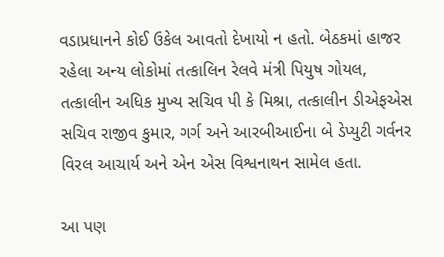વડાપ્રધાનને કોઈ ઉકેલ આવતો દેખાયો ન હતો. બેઠકમાં હાજર રહેલા અન્ય લોકોમાં તત્કાલિન રેલવે મંત્રી પિયુષ ગોયલ, તત્કાલીન અધિક મુખ્ય સચિવ પી કે મિશ્રા, તત્કાલીન ડીએફએસ સચિવ રાજીવ કુમાર, ગર્ગ અને આરબીઆઈના બે ડેપ્યુટી ગર્વનર વિરલ આચાર્ય અને એન એસ વિશ્વનાથન સામેલ હતા.

આ પણ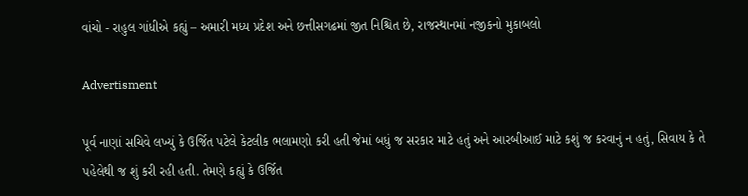વાંચો - રાહુલ ગાંધીએ કહ્યું – અમારી મધ્ય પ્રદેશ અને છત્તીસગઢમાં જીત નિશ્ચિત છે, રાજસ્થાનમાં નજીકનો મુકાબલો

Advertisment

પૂર્વ નાણાં સચિવે લખ્યું કે ઉર્જિત પટેલે કેટલીક ભલામણો કરી હતી જેમાં બધું જ સરકાર માટે હતું અને આરબીઆઈ માટે કશું જ કરવાનું ન હતું, સિવાય કે તે પહેલેથી જ શું કરી રહી હતી. તેમણે કહ્યું કે ઉર્જિત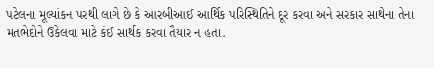પટેલના મૂલ્યાંકન પરથી લાગે છે કે આરબીઆઈ આર્થિક પરિસ્થિતિને દૂર કરવા અને સરકાર સાથેના તેના મતભેદોને ઉકેલવા માટે કંઈ સાર્થક કરવા તૈયાર ન હતા.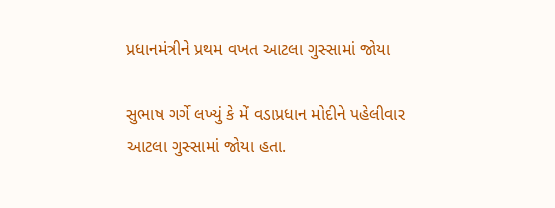પ્રધાનમંત્રીને પ્રથમ વખત આટલા ગુસ્સામાં જોયા

સુભાષ ગર્ગે લખ્યું કે મેં વડાપ્રધાન મોદીને પહેલીવાર આટલા ગુસ્સામાં જોયા હતા.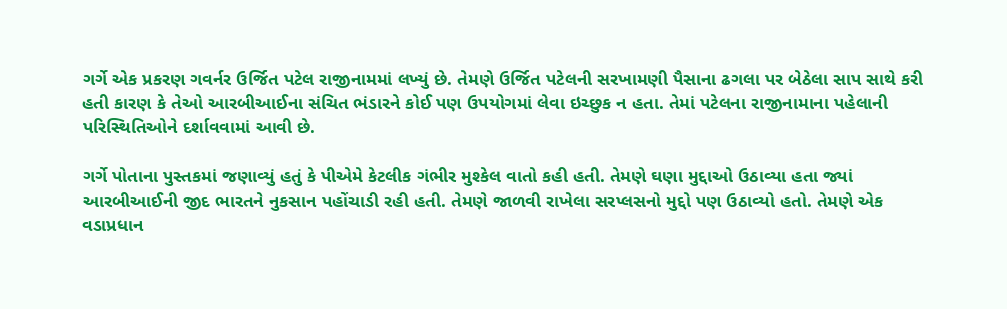ગર્ગે એક પ્રકરણ ગવર્નર ઉર્જિત પટેલ રાજીનામમાં લખ્યું છે. તેમણે ઉર્જિત પટેલની સરખામણી પૈસાના ઢગલા પર બેઠેલા સાપ સાથે કરી હતી કારણ કે તેઓ આરબીઆઈના સંચિત ભંડારને કોઈ પણ ઉપયોગમાં લેવા ઇચ્છુક ન હતા. તેમાં પટેલના રાજીનામાના પહેલાની પરિસ્થિતિઓને દર્શાવવામાં આવી છે.

ગર્ગે પોતાના પુસ્તકમાં જણાવ્યું હતું કે પીએમે કેટલીક ગંભીર મુશ્કેલ વાતો કહી હતી. તેમણે ઘણા મુદ્દાઓ ઉઠાવ્યા હતા જ્યાં આરબીઆઈની જીદ ભારતને નુકસાન પહોંચાડી રહી હતી. તેમણે જાળવી રાખેલા સરપ્લસનો મુદ્દો પણ ઉઠાવ્યો હતો. તેમણે એક વડાપ્રધાન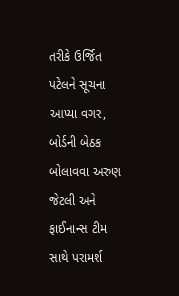તરીકે ઉર્જિત પટેલને સૂચના આપ્યા વગર, બોર્ડની બેઠક બોલાવવા અરુણ જેટલી અને ફાઈનાન્સ ટીમ સાથે પરામર્શ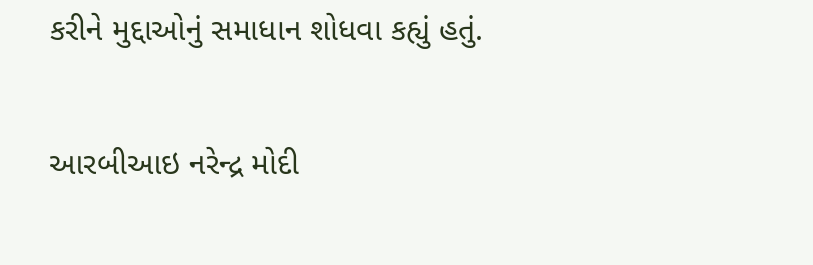કરીને મુદ્દાઓનું સમાધાન શોધવા કહ્યું હતું.

આરબીઆઇ નરેન્દ્ર મોદી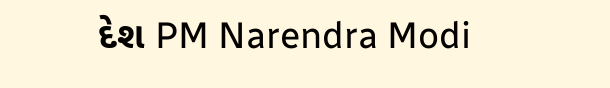દેશ PM Narendra Modi